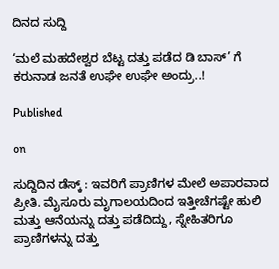ದಿನದ ಸುದ್ದಿ

‘ಮಲೆ ಮಹದೇಶ್ವರ ಬೆಟ್ಟ ದತ್ತು ಪಡೆದ ಡಿ ಬಾಸ್’ ಗೆ ಕರುನಾಡ ಜನತೆ ಉಘೇ ಉಘೇ ಅಂದ್ರು..!

Published

on

ಸುದ್ದಿದಿನ ಡೆಸ್ಕ್ : ಇವರಿಗೆ ಪ್ರಾಣಿಗಳ ಮೇಲೆ ಅಪಾರವಾದ ಪ್ರೀತಿ. ಮೈಸೂರು ಮೃಗಾಲಯದಿಂದ ಇತ್ತೀಚೆಗಷ್ಟೇ ಹುಲಿ ಮತ್ತು ಆನೆಯನ್ನು ದತ್ತು ಪಡೆದಿದ್ದು, ಸ್ನೇಹಿತರಿಗೂ ಪ್ರಾಣಿಗಳನ್ನು ದತ್ತು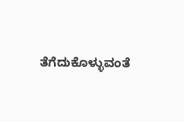ತೆಗೆದುಕೊಳ್ಳುವಂತೆ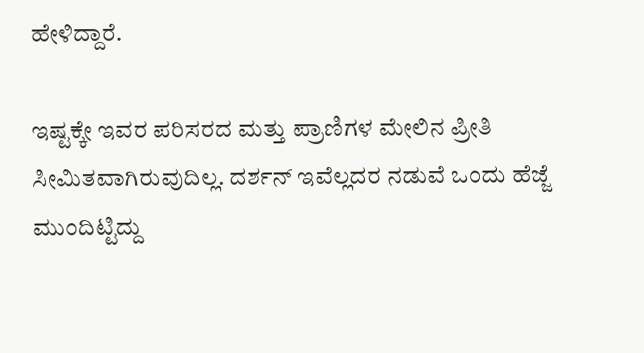ಹೇಳಿದ್ದಾರೆ.

ಇಷ್ಟಕ್ಕೇ ಇವರ ಪರಿಸರದ ಮತ್ತು ಪ್ರಾಣಿಗಳ ಮೇಲಿನ ಪ್ರೀತಿ ಸೀಮಿತವಾಗಿರುವುದಿಲ್ಲ. ದರ್ಶನ್ ಇವೆಲ್ಲದರ ನಡುವೆ ಒಂದು ಹೆಜ್ಜೆ ಮುಂದಿಟ್ಟಿದ್ದು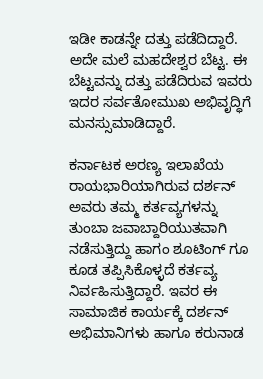ಇಡೀ ಕಾಡನ್ನೇ ದತ್ತು ಪಡೆದಿದ್ದಾರೆ. ಅದೇ ಮಲೆ ಮಹದೇಶ್ವರ ಬೆಟ್ಟ. ಈ ಬೆಟ್ಟವನ್ನು ದತ್ತು ಪಡೆದಿರುವ ಇವರು ಇದರ ಸರ್ವತೋಮುಖ ಅಭಿವೃದ್ಧಿಗೆ ಮನಸ್ಸುಮಾಡಿದ್ದಾರೆ.

ಕರ್ನಾಟಕ ಅರಣ್ಯ ಇಲಾಖೆಯ ರಾಯಭಾರಿಯಾಗಿರುವ ದರ್ಶನ್ ಅವರು ತಮ್ಮ ಕರ್ತವ್ಯಗಳನ್ನು ತುಂಬಾ ಜವಾಬ್ದಾರಿಯುತವಾಗಿ ನಡೆಸುತ್ತಿದ್ದು ಹಾಗಂ ಶೂಟಿಂಗ್ ಗೂ ಕೂಡ ತಪ್ಪಿಸಿಕೊಳ್ಳದೆ ಕರ್ತವ್ಯ ನಿರ್ವಹಿಸುತ್ತಿದ್ದಾರೆ. ಇವರ ಈ ಸಾಮಾಜಿಕ ಕಾರ್ಯಕ್ಕೆ ದರ್ಶನ್ ಅಭಿಮಾನಿಗಳು ಹಾಗೂ ಕರುನಾಡ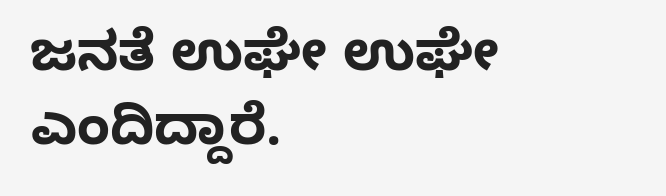ಜನತೆ ಉಘೇ ಉಘೇ ಎಂದಿದ್ದಾರೆ.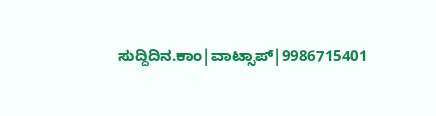ಸುದ್ದಿದಿನ.ಕಾಂ|ವಾಟ್ಸಾಪ್|9986715401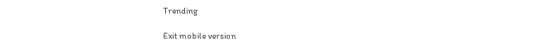Trending

Exit mobile version